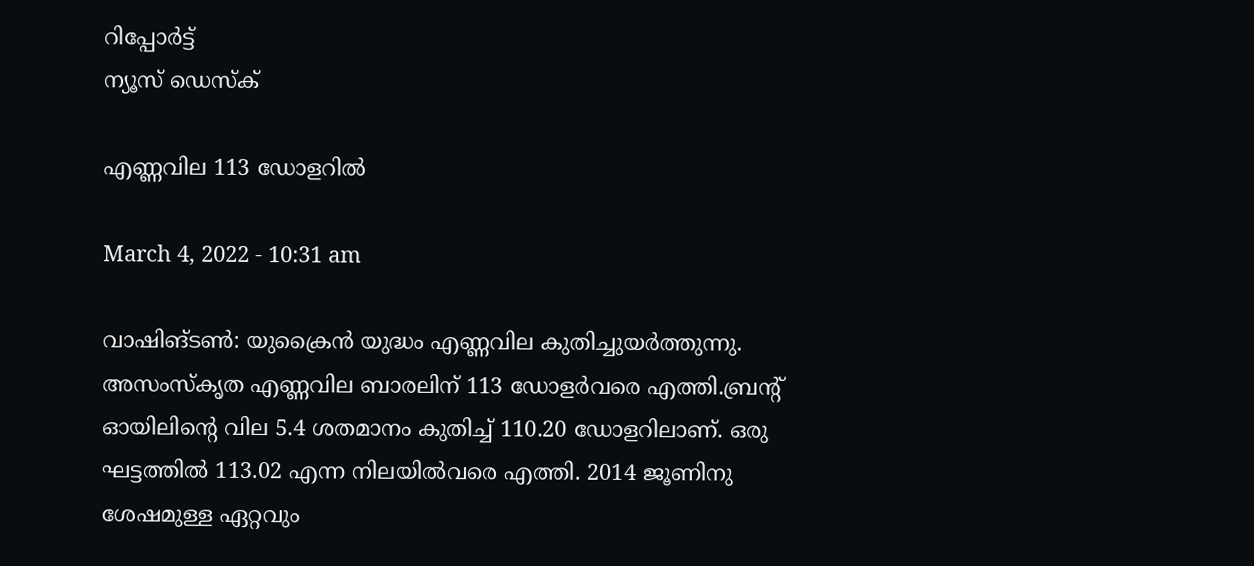റിപ്പോര്‍ട്ട്
ന്യൂസ് ഡെസ്ക്

എണ്ണവില 113 ഡോളറില്‍

March 4, 2022 - 10:31 am

വാഷിങ്ടണ്‍: യുക്രൈന്‍ യുദ്ധം എണ്ണവില കുതിച്ചുയര്‍ത്തുന്നു. അസംസ്‌കൃത എണ്ണവില ബാരലിന് 113 ഡോളര്‍വരെ എത്തി.ബ്രന്റ് ഓയിലിന്റെ വില 5.4 ശതമാനം കുതിച്ച് 110.20 ഡോളറിലാണ്. ഒരു ഘട്ടത്തില്‍ 113.02 എന്ന നിലയില്‍വരെ എത്തി. 2014 ജൂണിനു ശേഷമുള്ള ഏറ്റവും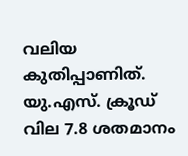വലിയ കുതിപ്പാണിത്. യു.എസ്. ക്രൂഡ് വില 7.8 ശതമാനം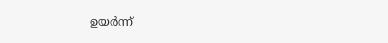ഉയര്‍ന്ന്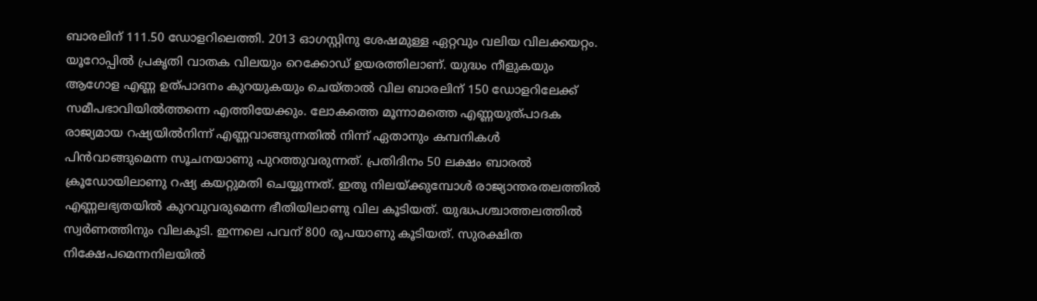ബാരലിന് 111.50 ഡോളറിലെത്തി. 2013 ഓഗസ്റ്റിനു ശേഷമുള്ള ഏറ്റവും വലിയ വിലക്കയറ്റം. യൂറോപ്പില്‍ പ്രകൃതി വാതക വിലയും റെക്കോഡ് ഉയരത്തിലാണ്. യുദ്ധം നീളുകയും ആഗോള എണ്ണ ഉത്പാദനം കുറയുകയും ചെയ്താല്‍ വില ബാരലിന് 150 ഡോളറിലേക്ക് സമീപഭാവിയില്‍ത്തന്നെ എത്തിയേക്കും. ലോകത്തെ മൂന്നാമത്തെ എണ്ണയുത്പാദക രാജ്യമായ റഷ്യയില്‍നിന്ന് എണ്ണവാങ്ങുന്നതില്‍ നിന്ന് ഏതാനും കമ്പനികള്‍ പിന്‍വാങ്ങുമെന്ന സൂചനയാണു പുറത്തുവരുന്നത്. പ്രതിദിനം 50 ലക്ഷം ബാരല്‍ ക്രൂഡോയിലാണു റഷ്യ കയറ്റുമതി ചെയ്യുന്നത്. ഇതു നിലയ്ക്കുമ്പോള്‍ രാജ്യാന്തരതലത്തില്‍ എണ്ണലഭ്യതയില്‍ കുറവുവരുമെന്ന ഭീതിയിലാണു വില കൂടിയത്. യുദ്ധപശ്ചാത്തലത്തില്‍ സ്വര്‍ണത്തിനും വിലകൂടി. ഇന്നലെ പവന് 800 രൂപയാണു കൂടിയത്. സുരക്ഷിത നിക്ഷേപമെന്നനിലയില്‍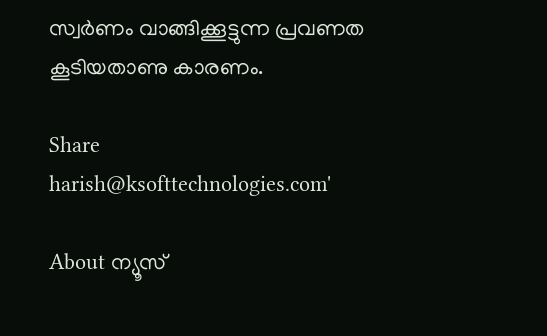സ്വര്‍ണം വാങ്ങിക്കൂട്ടുന്ന പ്രവണത കൂടിയതാണു കാരണം.

Share
harish@ksofttechnologies.com'

About ന്യൂസ്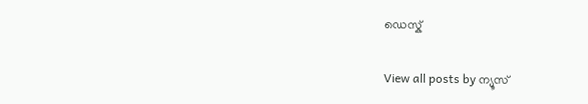ഡെസ്ക്

View all posts by ന്യൂസ്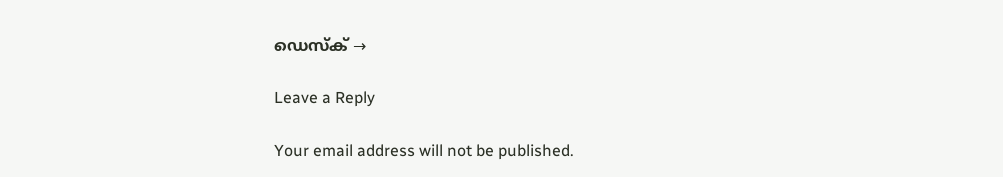ഡെസ്ക് →

Leave a Reply

Your email address will not be published.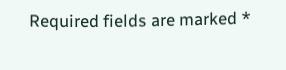Required fields are marked *